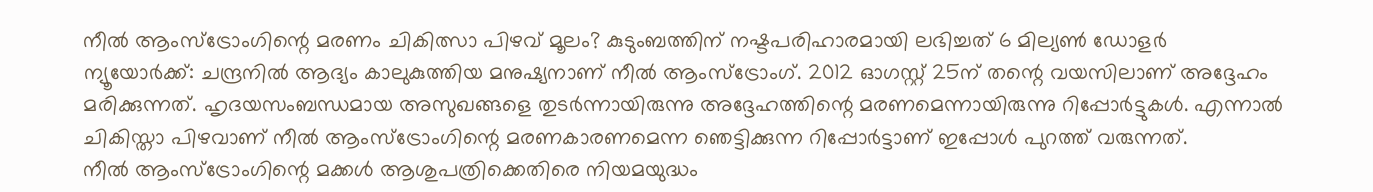നീൽ ആംസ്ട്രോംഗിന്റെ മരണം ചികിത്സാ പിഴവ് മൂലം? കുടുംബത്തിന് നഷ്ടപരിഹാരമായി ലഭിച്ചത് 6 മില്യൺ ഡോളർ
ന്യൂയോർക്ക്: ചന്ദ്രനിൽ ആദ്യം കാലുകുത്തിയ മനുഷ്യനാണ് നീൽ ആംസ്ട്രോംഗ്. 2012 ഓഗസ്റ്റ് 25ന് തന്റെ വയസിലാണ് അദ്ദേഹം മരിക്കുന്നത്. ഹൃദയസംബന്ധമായ അസുഖങ്ങളെ തുടർന്നായിരുന്നു അദ്ദേഹത്തിന്റെ മരണമെന്നായിരുന്നു റിപ്പോർട്ടുകൾ. എന്നാൽ ചികിസ്താ പിഴവാണ് നീൽ ആംസ്ട്രോംഗിന്റെ മരണകാരണമെന്ന ഞെട്ടിക്കുന്ന റിപ്പോർട്ടാണ് ഇപ്പോൾ പുറത്ത് വരുന്നത്.
നീൽ ആംസ്ട്രോംഗിന്റെ മക്കൾ ആശുപത്രിക്കെതിരെ നിയമയുദ്ധം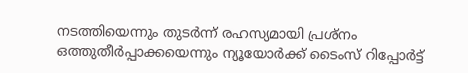നടത്തിയെന്നും തുടർന്ന് രഹസ്യമായി പ്രശ്നം ഒത്തുതീർപ്പാക്കയെന്നും ന്യൂയോർക്ക് ടൈംസ് റിപ്പോർട്ട്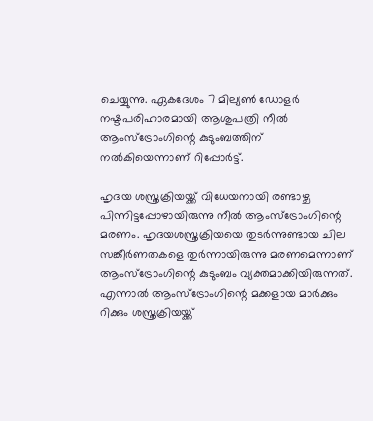ചെയ്യുന്നു. ഏകദേശം 7 മില്യൺ ഡോളർ നഷ്ടപരിഹാരമായി ആശുപത്രി നീൽ ആംസ്ട്രോംഗിന്റെ കുടുംബത്തിന് നൽകിയെന്നാണ് റിപ്പോർട്ട്.

ഹൃദയ ശസ്ത്രക്രിയയ്ക്ക് വിധേയനായി രണ്ടാഴ്ച പിന്നിട്ടപ്പോഴായിരുന്നു നീൽ ആംസ്ട്രോംഗിന്റെ മരണം. ഹൃദയശസ്ത്രക്രിയയെ തുടർന്നുണ്ടായ ചില സങ്കീർണതകളെ തുർന്നായിരുന്നു മരണമെന്നാണ് ആംസ്ട്രോംഗിന്റെ കുടുംബം വ്യക്തമാക്കിയിരുന്നത്. എന്നാൽ ആംസ്ട്രോംഗിന്റെ മക്കളായ മാർക്കും റിക്കും ശസ്ത്രക്രിയയ്ക്ക്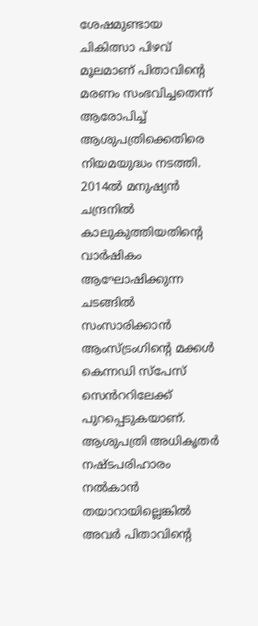ശേഷമുണ്ടായ ചികിത്സാ പിഴവ് മൂലമാണ് പിതാവിന്റെ മരണം സംഭവിച്ചതെന്ന് ആരോപിച്ച് ആശുപത്രിക്കെതിരെ നിയമയുദ്ധം നടത്തി.
2014ൽ മനുഷ്യൻ ചന്ദ്രനിൽ കാലുകുത്തിയതിന്റെ വാർഷികം ആഘോഷിക്കുന്ന ചടങ്ങിൽ സംസാരിക്കാൻ ആംസ്ട്രംഗിന്റെ മക്കൾ കെന്നഡി സ്പേസ് സെൻററിലേക്ക് പുറപ്പെടുകയാണ്. ആശുപത്രി അധികൃതർ നഷ്ടപരിഹാരം നൽകാൻ തയാറായില്ലെങ്കിൽ അവർ പിതാവിന്റെ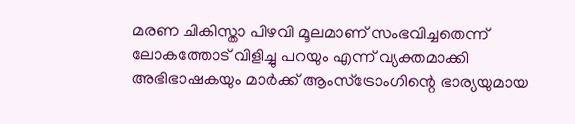മരണ ചികിസ്താ പിഴവി മൂലമാണ് സംഭവിച്ചതെന്ന് ലോകത്തോട് വിളിച്ചു പറയും എന്ന് വ്യക്തമാക്കി അഭിഭാഷകയും മാർക്ക് ആംസ്ട്രോംഗിന്റെ ഭാര്യയുമായ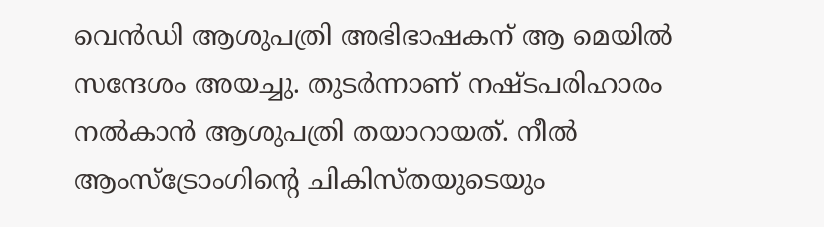വെൻഡി ആശുപത്രി അഭിഭാഷകന് ആ മെയിൽ സന്ദേശം അയച്ചു. തുടർന്നാണ് നഷ്ടപരിഹാരം നൽകാൻ ആശുപത്രി തയാറായത്. നീൽ ആംസ്ട്രോംഗിന്റെ ചികിസ്തയുടെയും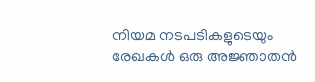നിയമ നടപടികളുടെയും രേഖകൾ ഒരു അജ്ഞാതൻ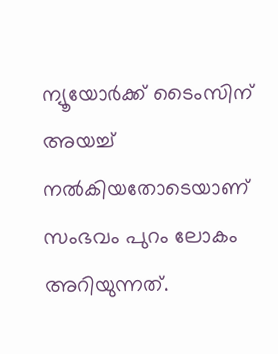ന്യൂയോർക്ക് ടൈംസിന് അയച്ച് നൽകിയതോടെയാണ് സംഭവം പുറം ലോകം അറിയുന്നത്.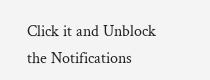Click it and Unblock the Notifications